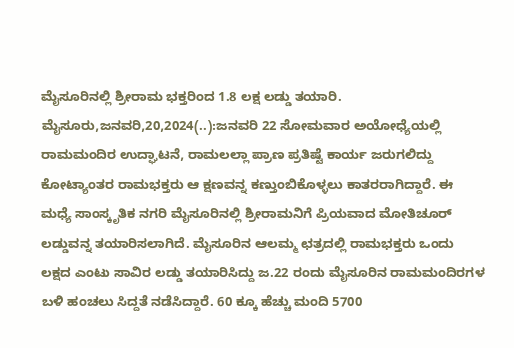ಮೈಸೂರಿನಲ್ಲಿ ಶ್ರೀರಾಮ ಭಕ್ತರಿಂದ 1.8 ಲಕ್ಷ ಲಡ್ಡು ತಯಾರಿ. ಮೈಸೂರು,ಜನವರಿ,20,2024(..):ಜನವರಿ 22 ಸೋಮವಾರ ಅಯೋಧ್ಯೆಯಲ್ಲಿ ರಾಮಮಂದಿರ ಉದ್ಘಾಟನೆ, ರಾಮಲಲ್ಲಾ ಪ್ರಾಣ ಪ್ರತಿಷ್ಟೆ ಕಾರ್ಯ ಜರುಗಲಿದ್ದು ಕೋಟ್ಯಾಂತರ ರಾಮಭಕ್ತರು ಆ ಕ್ಷಣವನ್ನ ಕಣ್ತುಂಬಿಕೊಳ್ಳಲು ಕಾತರರಾಗಿದ್ದಾರೆ. ಈ ಮಧ್ಯೆ ಸಾಂಸ್ಕೃತಿಕ ನಗರಿ ಮೈಸೂರಿನಲ್ಲಿ ಶ್ರೀರಾಮನಿಗೆ ಪ್ರಿಯವಾದ ಮೋತಿಚೂರ್ ಲಡ್ಡುವನ್ನ ತಯಾರಿಸಲಾಗಿದೆ. ಮೈಸೂರಿನ ಆಲಮ್ಮ ಛತ್ರದಲ್ಲಿ ರಾಮಭಕ್ತರು ಒಂದು ಲಕ್ಷದ ಎಂಟು ಸಾವಿರ ಲಡ್ಡು ತಯಾರಿಸಿದ್ದು ಜ.22 ರಂದು ಮೈಸೂರಿನ ರಾಮಮಂದಿರಗಳ ಬಳಿ ಹಂಚಲು ಸಿದ್ದತೆ ನಡೆಸಿದ್ದಾರೆ. 60 ಕ್ಕೂ ಹೆಚ್ಚು ಮಂದಿ 5700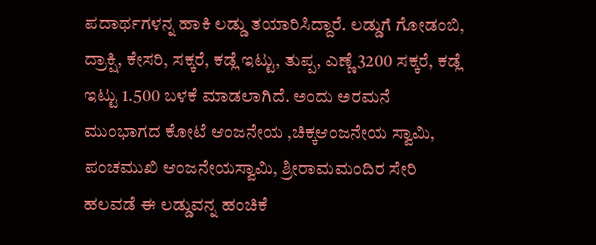ಪದಾರ್ಥಗಳನ್ನ ಹಾಕಿ ಲಡ್ಡು ತಯಾರಿಸಿದ್ದಾರೆ. ಲಡ್ಡುಗೆ ಗೋಡಂಬಿ, ದ್ರಾಕ್ಷಿ, ಕೇಸರಿ, ಸಕ್ಕರೆ, ಕಡ್ಲೆ ಇಟ್ಟು, ತುಪ್ಪ, ಎಣ್ಣೆ 3200 ಸಕ್ಕರೆ, ಕಡ್ಲೆ ಇಟ್ಟು 1.500 ಬಳಕೆ ಮಾಡಲಾಗಿದೆ. ಅಂದು ಅರಮನೆ ಮುಂಭಾಗದ ಕೋಟೆ ಆಂಜನೇಯ ,ಚಿಕ್ಕ‌ಆಂಜನೇಯ ಸ್ವಾಮಿ, ಪಂಚಮುಖಿ ಆಂಜನೇಯಸ್ವಾಮಿ, ಶ್ರೀರಾಮಮಂದಿರ ಸೇರಿ ಹಲವಡೆ ಈ ಲಡ್ಡುವನ್ನ ಹಂಚಿಕೆ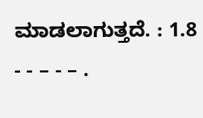ಮಾಡಲಾಗುತ್ತದೆ. : 1.8 - - – - – .